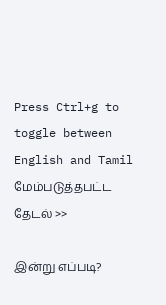Press Ctrl+g to toggle between English and Tamil
மேம்படுத்தபட்ட தேடல் >>

இன்று எப்படி?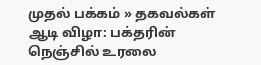முதல் பக்கம் » தகவல்கள்
ஆடி விழா: பக்தரின் நெஞ்சில் உரலை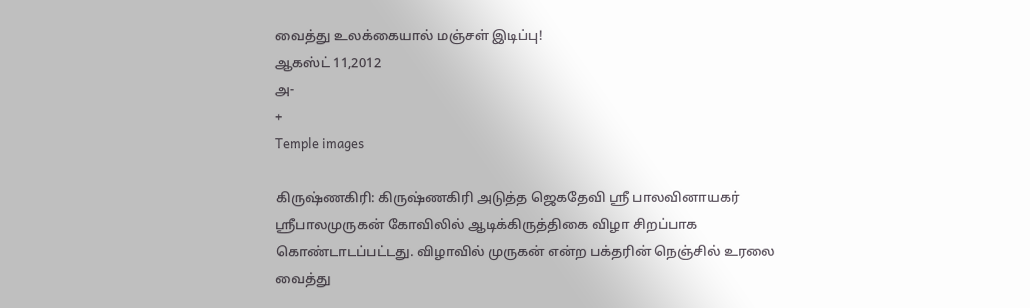வைத்து உலக்கையால் மஞ்சள் இடிப்பு!
ஆகஸ்ட் 11,2012
அ-
+
Temple images

கிருஷ்ணகிரி: கிருஷ்ணகிரி அடுத்த ஜெகதேவி ஸ்ரீ பாலவினாயகர் ஸ்ரீபாலமுருகன் கோவிலில் ஆடிக்கிருத்திகை விழா சிறப்பாக கொண்டாடப்பட்டது. விழாவில் முருகன் என்ற பக்தரின் நெஞ்சில் உரலை வைத்து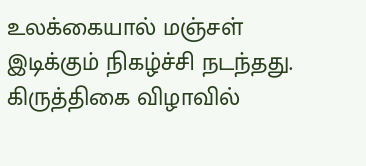உலக்கையால் மஞ்சள் இடிக்கும் நிகழ்ச்சி நடந்தது. கிருத்திகை விழாவில்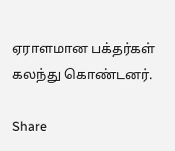ஏராளமான பக்தர்கள் கலந்து கொண்டனர்.

Share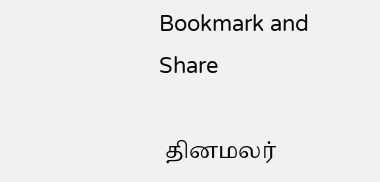Bookmark and Share

 தினமலர்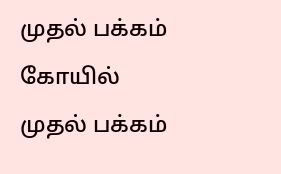முதல் பக்கம்   கோயில் முதல் பக்கம்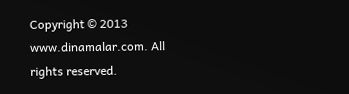Copyright © 2013 www.dinamalar.com. All rights reserved.